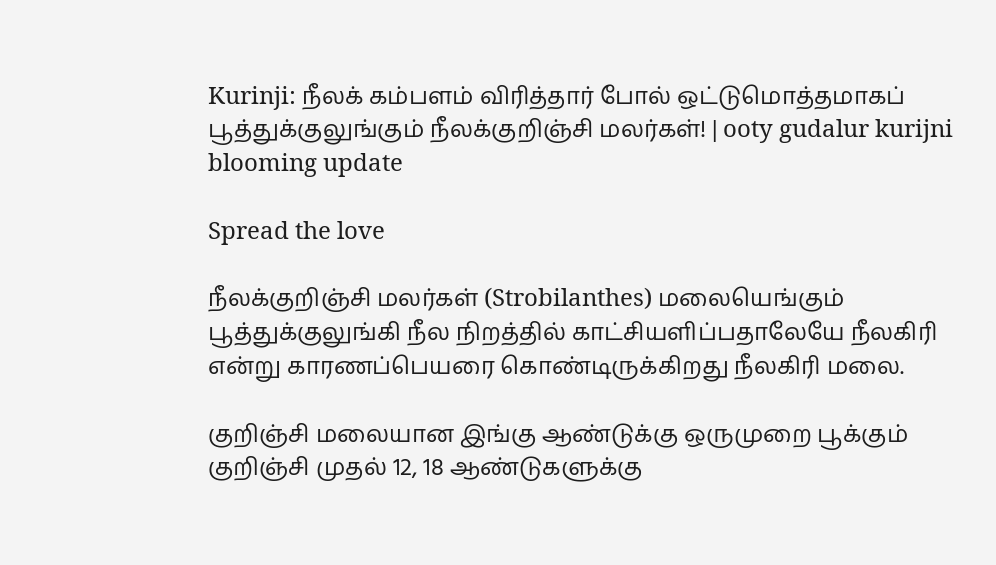Kurinji: நீலக் கம்பளம் விரித்தார் போல் ஒட்டுமொத்தமாகப் பூத்துக்குலுங்கும் நீலக்குறிஞ்சி மலர்கள்! | ooty gudalur kurijni blooming update

Spread the love

நீலக்குறிஞ்சி மலர்கள் (Strobilanthes) மலையெங்கும் பூத்துக்குலுங்கி நீல நிறத்தில் காட்சியளிப்பதாலேயே நீலகிரி என்று காரணப்பெயரை கொண்டிருக்கிறது நீலகிரி மலை.

குறிஞ்சி மலையான இங்கு ஆண்டுக்கு ஒருமுறை பூக்கும் குறிஞ்சி முதல் 12, 18 ஆண்டுகளுக்கு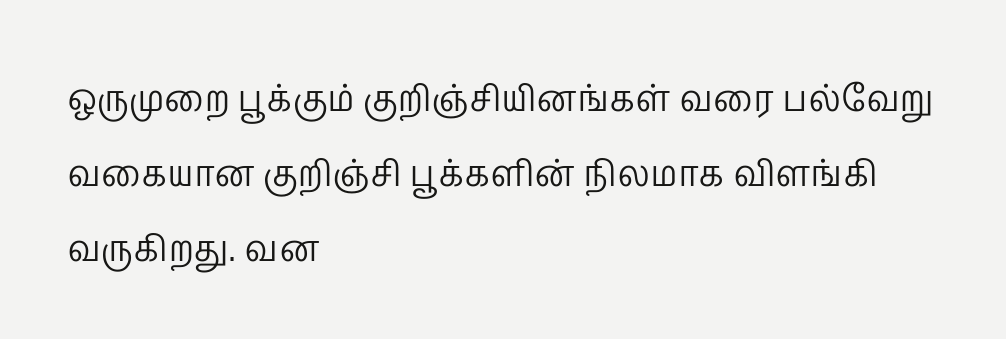ஒருமுறை பூக்கும் குறிஞ்சியினங்கள் வரை பல்வேறு வகையான குறிஞ்சி பூக்களின் நிலமாக விளங்கி வருகிறது. வன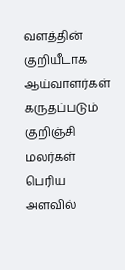வளத்தின் குறியீடாக ஆய்வாளர்கள் கருதப்படும் குறிஞ்சி மலர்கள் பெரிய அளவில்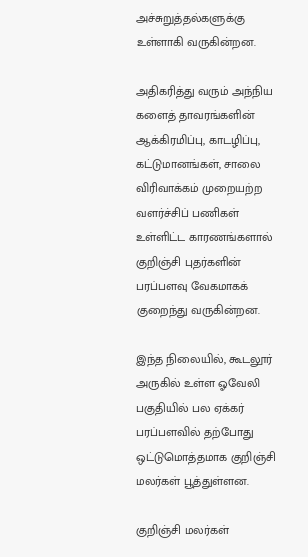அச்சுறுத்தல்களுக்கு உள்ளாகி வருகின்றன.

அதிகரித்து வரும் அந்நிய களைத் தாவரங்களின் ஆக்கிரமிப்பு, காடழிப்பு, கட்டுமானங்கள், சாலை விரிவாக்கம் முறையற்ற வளர்ச்சிப்‌ பணிகள் உள்ளிட்ட காரணங்களால் குறிஞ்சி புதர்களின் பரப்பளவு வேகமாகக் குறைந்து வருகின்றன.

இந்த நிலையில், கூடலூர் அருகில் உள்ள ஓவேலி பகுதியில் பல ஏக்கர் பரப்பளவில் தற்போது ஒட்டுமொத்தமாக குறிஞ்சி மலர்கள் பூத்துள்ளன.

குறிஞ்சி மலர்கள்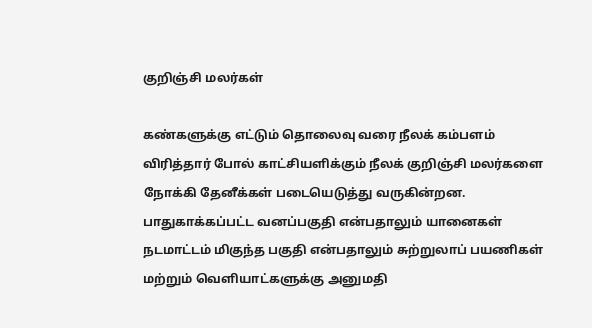குறிஞ்சி மலர்கள்

கண்களுக்கு எட்டும் தொலைவு வரை நீலக் கம்பளம் விரித்தார் போல் காட்சியளிக்கும் நீலக் குறிஞ்சி மலர்களை நோக்கி தேனீக்கள் படையெடுத்து வருகின்றன. பாதுகாக்கப்பட்ட வனப்பகுதி என்பதாலும் யானைகள் நடமாட்டம் மிகுந்த பகுதி என்பதாலும் சுற்றுலாப் பயணிகள் மற்றும் வெளியாட்களுக்கு அனுமதி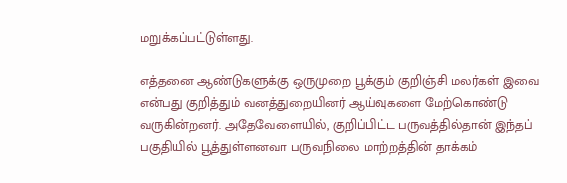மறுக்கப்பட்டுள்ளது.

எத்தனை ஆண்டுகளுக்கு ஒருமுறை பூக்கும் குறிஞ்சி மலர்கள் இவை என்பது குறித்தும் வனத்துறையினர் ஆய்வுகளை மேற்கொண்டு வருகின்றனர். அதேவேளையில், குறிப்பிட்ட பருவத்தில்தான் இந்தப் பகுதியில் பூத்துள்ளனவா பருவநிலை மாற்றத்தின் தாக்கம்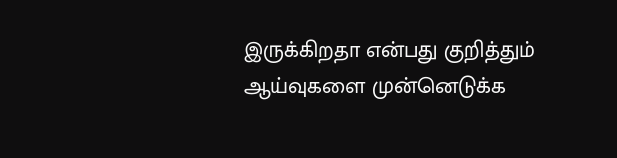இருக்கிறதா என்பது குறித்தும் ஆய்வுகளை முன்னெடுக்க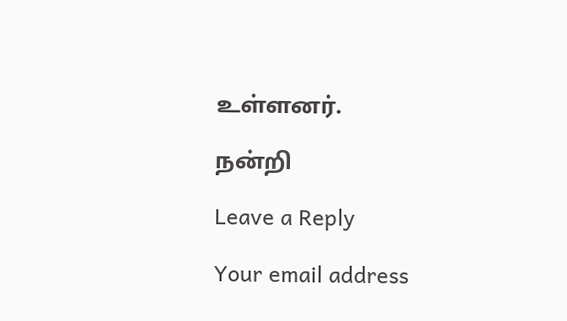உள்ளனர்.

நன்றி

Leave a Reply

Your email address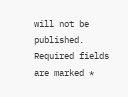will not be published. Required fields are marked *